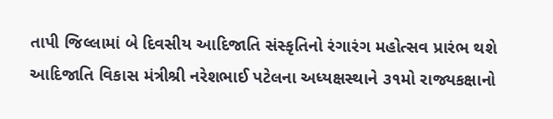તાપી જિલ્લામાં બે દિવસીય આદિજાતિ સંસ્કૃતિનો રંગારંગ મહોત્સવ પ્રારંભ થશે
આદિજાતિ વિકાસ મંત્રીશ્રી નરેશભાઈ પટેલના અધ્યક્ષસ્થાને ૩૧મો રાજ્યકક્ષાનો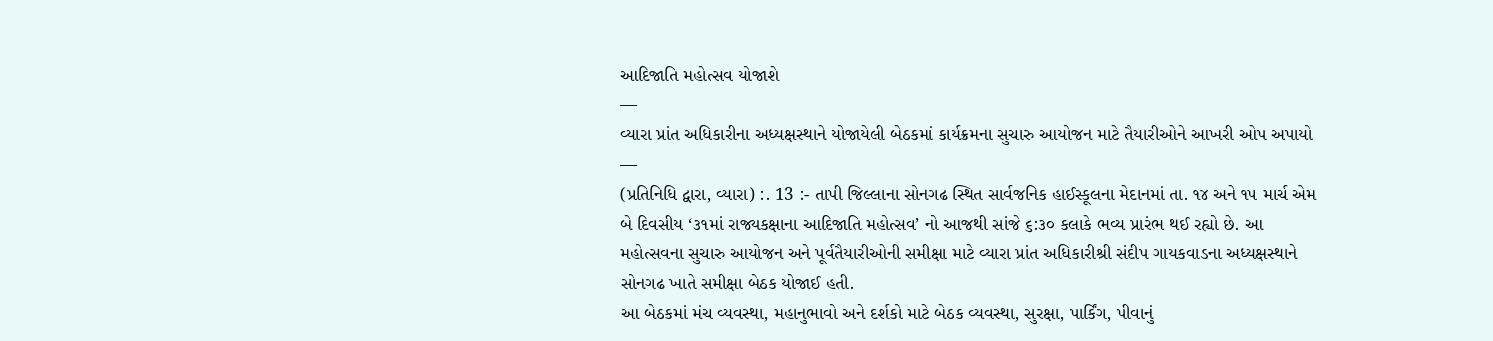આદિજાતિ મહોત્સવ યોજાશે
—
વ્યારા પ્રાંત અધિકારીના અધ્યક્ષસ્થાને યોજાયેલી બેઠકમાં કાર્યક્રમના સુચારુ આયોજન માટે તૈયારીઓને આખરી ઓપ અપાયો
—
(પ્રતિનિધિ દ્વારા, વ્યારા) :. 13 :- તાપી જિલ્લાના સોનગઢ સ્થિત સાર્વજનિક હાઈસ્કૂલના મેદાનમાં તા. ૧૪ અને ૧૫ માર્ચ એમ બે દિવસીય ‘૩૧માં રાજ્યકક્ષાના આદિજાતિ મહોત્સવ’ નો આજથી સાંજે ૬:૩૦ કલાકે ભવ્ય પ્રારંભ થઈ રહ્યો છે. આ મહોત્સવના સુચારુ આયોજન અને પૂર્વતૈયારીઓની સમીક્ષા માટે વ્યારા પ્રાંત અધિકારીશ્રી સંદીપ ગાયકવાડના અધ્યક્ષસ્થાને સોનગઢ ખાતે સમીક્ષા બેઠક યોજાઈ હતી.
આ બેઠકમાં મંચ વ્યવસ્થા, મહાનુભાવો અને દર્શકો માટે બેઠક વ્યવસ્થા, સુરક્ષા, પાર્કિંગ, પીવાનું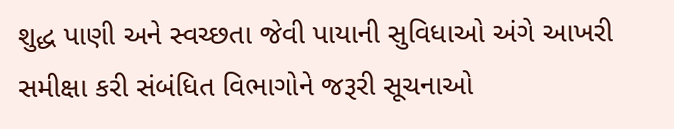શુદ્ધ પાણી અને સ્વચ્છતા જેવી પાયાની સુવિધાઓ અંગે આખરી સમીક્ષા કરી સંબંધિત વિભાગોને જરૂરી સૂચનાઓ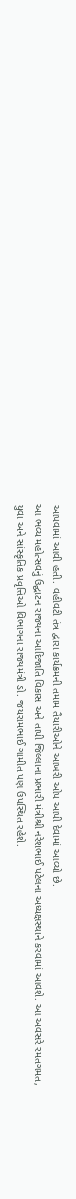આપવામાં આવી હતી. વહીવટી તંત્ર દ્વારા કાર્યક્રમની તમામ તૈયારીઓને આખરી ઓપ આપી દેવામાં આવ્યો છે.
આ ભવ્ય મહોત્સવનું ઉદ્ઘાટન રાજ્યના આદિજાતિ વિકાસ અને તાપી જિલ્લાના પ્રભારી મંત્રીશ્રી નરેશભાઈ પટેલના અધ્યક્ષસ્થાને કરવામાં આવશે. આ અવસરે રમતગમત, યુવા અને સાંસ્કૃતિક પ્રવૃત્તિઓ વિભાગના રાજ્યમંત્રી ડો. જયરામભાઈ ગામીત પણ ઉપસ્થિત રહેશે.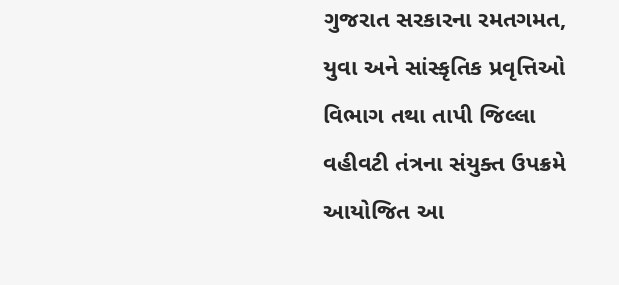ગુજરાત સરકારના રમતગમત, યુવા અને સાંસ્કૃતિક પ્રવૃત્તિઓ વિભાગ તથા તાપી જિલ્લા વહીવટી તંત્રના સંયુક્ત ઉપક્રમે આયોજિત આ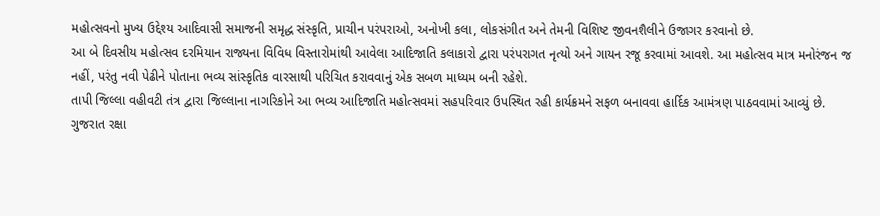મહોત્સવનો મુખ્ય ઉદ્દેશ્ય આદિવાસી સમાજની સમૃદ્ધ સંસ્કૃતિ, પ્રાચીન પરંપરાઓ, અનોખી કલા, લોકસંગીત અને તેમની વિશિષ્ટ જીવનશૈલીને ઉજાગર કરવાનો છે.
આ બે દિવસીય મહોત્સવ દરમિયાન રાજ્યના વિવિધ વિસ્તારોમાંથી આવેલા આદિજાતિ કલાકારો દ્વારા પરંપરાગત નૃત્યો અને ગાયન રજૂ કરવામાં આવશે. આ મહોત્સવ માત્ર મનોરંજન જ નહીં, પરંતુ નવી પેઢીને પોતાના ભવ્ય સાંસ્કૃતિક વારસાથી પરિચિત કરાવવાનું એક સબળ માધ્યમ બની રહેશે.
તાપી જિલ્લા વહીવટી તંત્ર દ્વારા જિલ્લાના નાગરિકોને આ ભવ્ય આદિજાતિ મહોત્સવમાં સહપરિવાર ઉપસ્થિત રહી કાર્યક્રમને સફળ બનાવવા હાર્દિક આમંત્રણ પાઠવવામાં આવ્યું છે.
ગુજરાત રક્ષા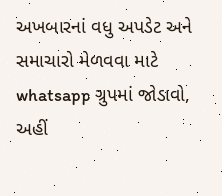અખબારનાં વધુ અપડેટ અને સમાચારો મેળવવા માટે whatsapp ગ્રુપમાં જોડાવો, અહીં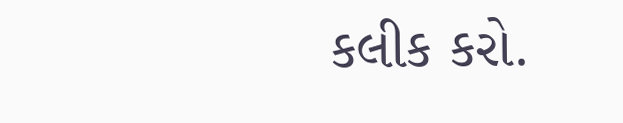કલીક કરો.